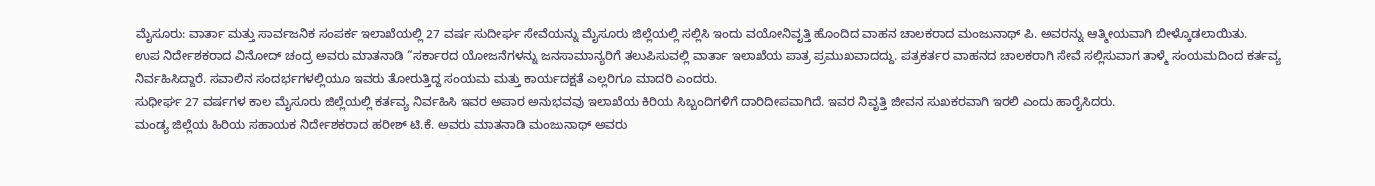ಮೈಸೂರು: ವಾರ್ತಾ ಮತ್ತು ಸಾರ್ವಜನಿಕ ಸಂಪರ್ಕ ಇಲಾಖೆಯಲ್ಲಿ 27 ವರ್ಷ ಸುದೀರ್ಘ ಸೇವೆಯನ್ನು ಮೈಸೂರು ಜಿಲ್ಲೆಯಲ್ಲಿ ಸಲ್ಲಿಸಿ ಇಂದು ವಯೋನಿವೃತ್ತಿ ಹೊಂದಿದ ವಾಹನ ಚಾಲಕರಾದ ಮಂಜುನಾಥ್ ಪಿ. ಅವರನ್ನು ಆತ್ಮೀಯವಾಗಿ ಬೀಳ್ಕೊಡಲಾಯಿತು.
ಉಪ ನಿರ್ದೇಶಕರಾದ ವಿನೋದ್ ಚಂದ್ರ ಅವರು ಮಾತನಾಡಿ “ಸರ್ಕಾರದ ಯೋಜನೆಗಳನ್ನು ಜನಸಾಮಾನ್ಯರಿಗೆ ತಲುಪಿಸುವಲ್ಲಿ ವಾರ್ತಾ ಇಲಾಖೆಯ ಪಾತ್ರ ಪ್ರಮುಖವಾದದ್ದು. ಪತ್ರಕರ್ತರ ವಾಹನದ ಚಾಲಕರಾಗಿ ಸೇವೆ ಸಲ್ಲಿಸುವಾಗ ತಾಳ್ಮೆ ಸಂಯಮದಿಂದ ಕರ್ತವ್ಯ ನಿರ್ವಹಿಸಿದ್ದಾರೆ. ಸವಾಲಿನ ಸಂದರ್ಭಗಳಲ್ಲಿಯೂ ಇವರು ತೋರುತ್ತಿದ್ದ ಸಂಯಮ ಮತ್ತು ಕಾರ್ಯದಕ್ಷತೆ ಎಲ್ಲರಿಗೂ ಮಾದರಿ ಎಂದರು.
ಸುಧೀರ್ಘ 27 ವರ್ಷಗಳ ಕಾಲ ಮೈಸೂರು ಜಿಲ್ಲೆಯಲ್ಲಿ ಕರ್ತವ್ಯ ನಿರ್ವಹಿಸಿ ಇವರ ಅಪಾರ ಅನುಭವವು ಇಲಾಖೆಯ ಕಿರಿಯ ಸಿಬ್ಬಂದಿಗಳಿಗೆ ದಾರಿದೀಪವಾಗಿದೆ. ಇವರ ನಿವೃತ್ತಿ ಜೀವನ ಸುಖಕರವಾಗಿ ಇರಲಿ ಎಂದು ಹಾರೈಸಿದರು.
ಮಂಡ್ಯ ಜಿಲ್ಲೆಯ ಹಿರಿಯ ಸಹಾಯಕ ನಿರ್ದೇಶಕರಾದ ಹರೀಶ್ ಟಿ.ಕೆ. ಅವರು ಮಾತನಾಡಿ ಮಂಜುನಾಥ್ ಅವರು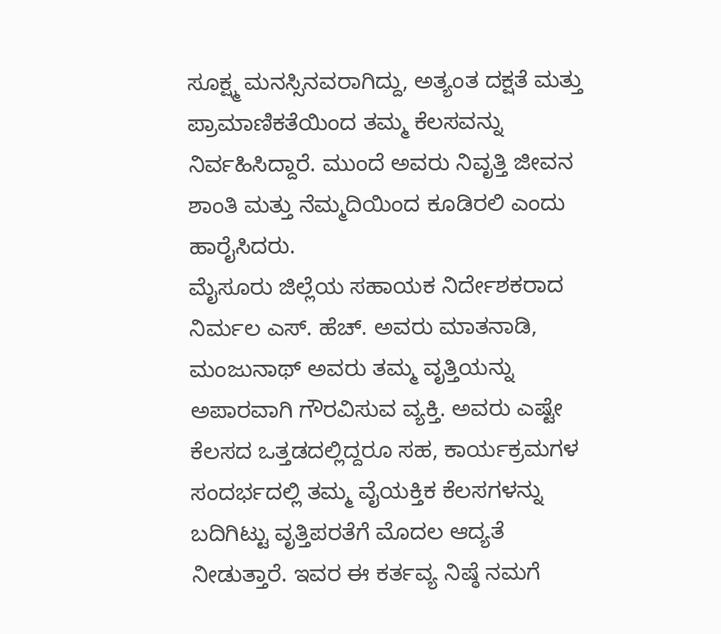ಸೂಕ್ಷ್ಮ ಮನಸ್ಸಿನವರಾಗಿದ್ದು, ಅತ್ಯಂತ ದಕ್ಷತೆ ಮತ್ತು ಪ್ರಾಮಾಣಿಕತೆಯಿಂದ ತಮ್ಮ ಕೆಲಸವನ್ನು ನಿರ್ವಹಿಸಿದ್ದಾರೆ. ಮುಂದೆ ಅವರು ನಿವೃತ್ತಿ ಜೀವನ ಶಾಂತಿ ಮತ್ತು ನೆಮ್ಮದಿಯಿಂದ ಕೂಡಿರಲಿ ಎಂದು ಹಾರೈಸಿದರು.
ಮೈಸೂರು ಜಿಲ್ಲೆಯ ಸಹಾಯಕ ನಿರ್ದೇಶಕರಾದ ನಿರ್ಮಲ ಎಸ್. ಹೆಚ್. ಅವರು ಮಾತನಾಡಿ, ಮಂಜುನಾಥ್ ಅವರು ತಮ್ಮ ವೃತ್ತಿಯನ್ನು ಅಪಾರವಾಗಿ ಗೌರವಿಸುವ ವ್ಯಕ್ತಿ. ಅವರು ಎಷ್ಟೇ ಕೆಲಸದ ಒತ್ತಡದಲ್ಲಿದ್ದರೂ ಸಹ, ಕಾರ್ಯಕ್ರಮಗಳ ಸಂದರ್ಭದಲ್ಲಿ ತಮ್ಮ ವೈಯಕ್ತಿಕ ಕೆಲಸಗಳನ್ನು ಬದಿಗಿಟ್ಟು ವೃತ್ತಿಪರತೆಗೆ ಮೊದಲ ಆದ್ಯತೆ ನೀಡುತ್ತಾರೆ. ಇವರ ಈ ಕರ್ತವ್ಯ ನಿಷ್ಠೆ ನಮಗೆ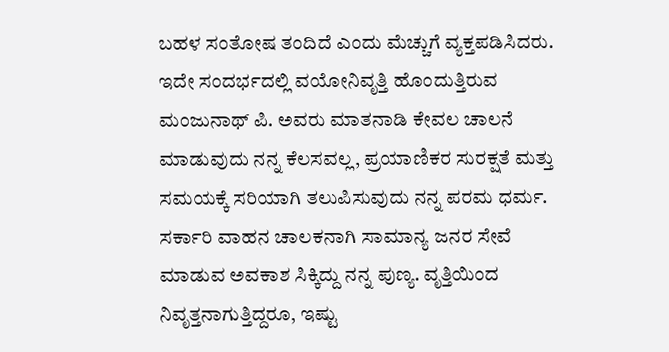ಬಹಳ ಸಂತೋಷ ತಂದಿದೆ ಎಂದು ಮೆಚ್ಚುಗೆ ವ್ಯಕ್ತಪಡಿಸಿದರು.
ಇದೇ ಸಂದರ್ಭದಲ್ಲಿ ವಯೋನಿವೃತ್ತಿ ಹೊಂದುತ್ತಿರುವ ಮಂಜುನಾಥ್ ಪಿ. ಅವರು ಮಾತನಾಡಿ ಕೇವಲ ಚಾಲನೆ ಮಾಡುವುದು ನನ್ನ ಕೆಲಸವಲ್ಲ, ಪ್ರಯಾಣಿಕರ ಸುರಕ್ಷತೆ ಮತ್ತು ಸಮಯಕ್ಕೆ ಸರಿಯಾಗಿ ತಲುಪಿಸುವುದು ನನ್ನ ಪರಮ ಧರ್ಮ. ಸರ್ಕಾರಿ ವಾಹನ ಚಾಲಕನಾಗಿ ಸಾಮಾನ್ಯ ಜನರ ಸೇವೆ ಮಾಡುವ ಅವಕಾಶ ಸಿಕ್ಕಿದ್ದು ನನ್ನ ಪುಣ್ಯ. ವೃತ್ತಿಯಿಂದ ನಿವೃತ್ತನಾಗುತ್ತಿದ್ದರೂ, ಇಷ್ಟು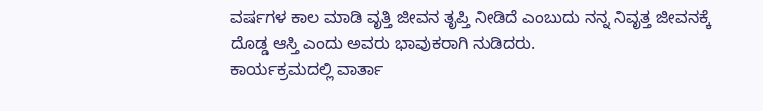ವರ್ಷಗಳ ಕಾಲ ಮಾಡಿ ವೃತ್ತಿ ಜೀವನ ತೃಪ್ತಿ ನೀಡಿದೆ ಎಂಬುದು ನನ್ನ ನಿವೃತ್ತ ಜೀವನಕ್ಕೆ ದೊಡ್ಡ ಆಸ್ತಿ ಎಂದು ಅವರು ಭಾವುಕರಾಗಿ ನುಡಿದರು.
ಕಾರ್ಯಕ್ರಮದಲ್ಲಿ ವಾರ್ತಾ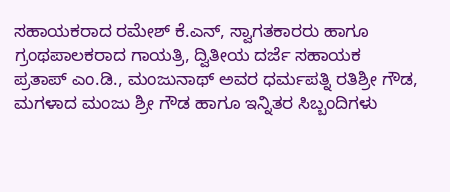ಸಹಾಯಕರಾದ ರಮೇಶ್ ಕೆ.ಎನ್, ಸ್ವಾಗತಕಾರರು ಹಾಗೂ ಗ್ರಂಥಪಾಲಕರಾದ ಗಾಯತ್ರಿ, ದ್ವಿತೀಯ ದರ್ಜೆ ಸಹಾಯಕ ಪ್ರತಾಪ್ ಎಂ.ಡಿ., ಮಂಜುನಾಥ್ ಅವರ ಧರ್ಮಪತ್ನಿ ರತಿಶ್ರೀ ಗೌಡ, ಮಗಳಾದ ಮಂಜು ಶ್ರೀ ಗೌಡ ಹಾಗೂ ಇನ್ನಿತರ ಸಿಬ್ಬಂದಿಗಳು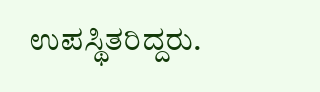ಉಪಸ್ಥಿತರಿದ್ದರು.